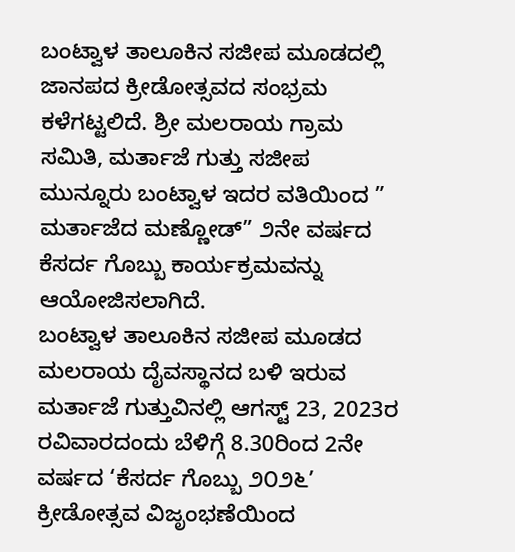ಬಂಟ್ವಾಳ ತಾಲೂಕಿನ ಸಜೀಪ ಮೂಡದಲ್ಲಿ ಜಾನಪದ ಕ್ರೀಡೋತ್ಸವದ ಸಂಭ್ರಮ ಕಳೆಗಟ್ಟಲಿದೆ. ಶ್ರೀ ಮಲರಾಯ ಗ್ರಾಮ ಸಮಿತಿ, ಮರ್ತಾಜೆ ಗುತ್ತು ಸಜೀಪ ಮುನ್ನೂರು ಬಂಟ್ವಾಳ ಇದರ ವತಿಯಿಂದ ” ಮರ್ತಾಜೆದ ಮಣ್ಣೋಡ್” ೨ನೇ ವರ್ಷದ ಕೆಸರ್ದ ಗೊಬ್ಬು ಕಾರ್ಯಕ್ರಮವನ್ನು ಆಯೋಜಿಸಲಾಗಿದೆ.
ಬಂಟ್ವಾಳ ತಾಲೂಕಿನ ಸಜೀಪ ಮೂಡದ ಮಲರಾಯ ದೈವಸ್ಥಾನದ ಬಳಿ ಇರುವ ಮರ್ತಾಜೆ ಗುತ್ತುವಿನಲ್ಲಿ ಆಗಸ್ಟ್ 23, 2023ರ ರವಿವಾರದಂದು ಬೆಳಿಗ್ಗೆ 8.30ರಿಂದ 2ನೇ ವರ್ಷದ ‘ಕೆಸರ್ದ ಗೊಬ್ಬು ೨೦೨೬’ ಕ್ರೀಡೋತ್ಸವ ವಿಜೃಂಭಣೆಯಿಂದ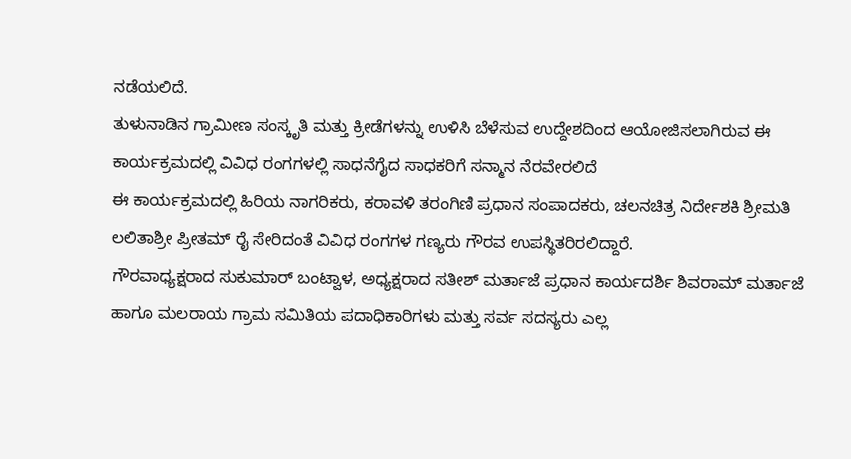ನಡೆಯಲಿದೆ.
ತುಳುನಾಡಿನ ಗ್ರಾಮೀಣ ಸಂಸ್ಕೃತಿ ಮತ್ತು ಕ್ರೀಡೆಗಳನ್ನು ಉಳಿಸಿ ಬೆಳೆಸುವ ಉದ್ದೇಶದಿಂದ ಆಯೋಜಿಸಲಾಗಿರುವ ಈ ಕಾರ್ಯಕ್ರಮದಲ್ಲಿ ವಿವಿಧ ರಂಗಗಳಲ್ಲಿ ಸಾಧನೆಗೈದ ಸಾಧಕರಿಗೆ ಸನ್ಮಾನ ನೆರವೇರಲಿದೆ
ಈ ಕಾರ್ಯಕ್ರಮದಲ್ಲಿ ಹಿರಿಯ ನಾಗರಿಕರು, ಕರಾವಳಿ ತರಂಗಿಣಿ ಪ್ರಧಾನ ಸಂಪಾದಕರು, ಚಲನಚಿತ್ರ ನಿರ್ದೇಶಕಿ ಶ್ರೀಮತಿ ಲಲಿತಾಶ್ರೀ ಪ್ರೀತಮ್ ರೈ ಸೇರಿದಂತೆ ವಿವಿಧ ರಂಗಗಳ ಗಣ್ಯರು ಗೌರವ ಉಪಸ್ಥಿತರಿರಲಿದ್ದಾರೆ.
ಗೌರವಾಧ್ಯಕ್ಷರಾದ ಸುಕುಮಾರ್ ಬಂಟ್ವಾಳ, ಅಧ್ಯಕ್ಷರಾದ ಸತೀಶ್ ಮರ್ತಾಜೆ ಪ್ರಧಾನ ಕಾರ್ಯದರ್ಶಿ ಶಿವರಾಮ್ ಮರ್ತಾಜೆ ಹಾಗೂ ಮಲರಾಯ ಗ್ರಾಮ ಸಮಿತಿಯ ಪದಾಧಿಕಾರಿಗಳು ಮತ್ತು ಸರ್ವ ಸದಸ್ಯರು ಎಲ್ಲ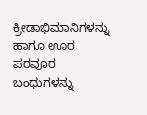ಕ್ರೀಡಾಭಿಮಾನಿಗಳನ್ನು ಹಾಗೂ ಊರ ಪರವೂರ ಬಂಧುಗಳನ್ನು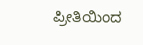ಪ್ರೀತಿಯಿಂದ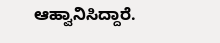ಆಹ್ವಾನಿಸಿದ್ದಾರೆ.